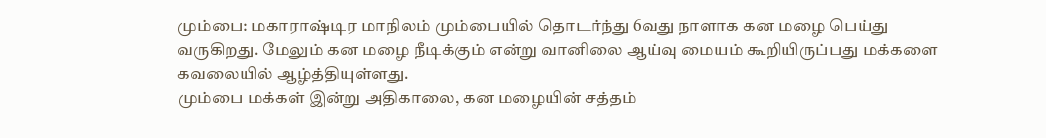மும்பை: மகாராஷ்டிர மாநிலம் மும்பையில் தொடர்ந்து 6வது நாளாக கன மழை பெய்து வருகிறது. மேலும் கன மழை நீடிக்கும் என்று வானிலை ஆய்வு மையம் கூறியிருப்பது மக்களை கவலையில் ஆழ்த்தியுள்ளது.
மும்பை மக்கள் இன்று அதிகாலை, கன மழையின் சத்தம்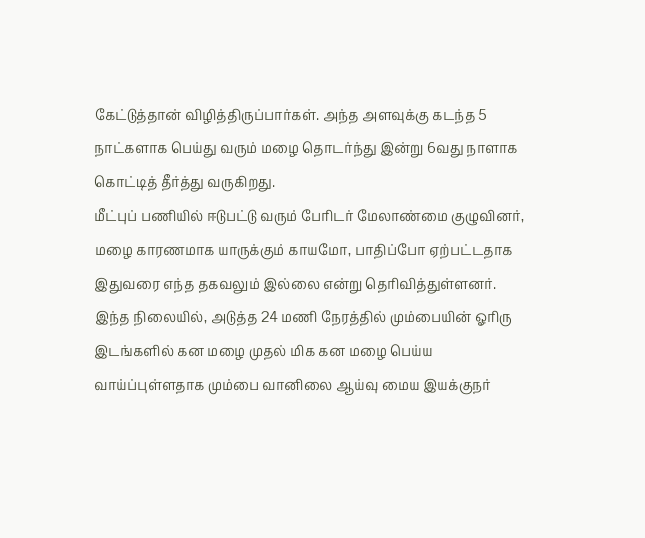கேட்டுத்தான் விழித்திருப்பார்கள். அந்த அளவுக்கு கடந்த 5 நாட்களாக பெய்து வரும் மழை தொடர்ந்து இன்று 6வது நாளாக கொட்டித் தீர்த்து வருகிறது.
மீட்புப் பணியில் ஈடுபட்டு வரும் பேரிடர் மேலாண்மை குழுவினர், மழை காரணமாக யாருக்கும் காயமோ, பாதிப்போ ஏற்பட்டதாக இதுவரை எந்த தகவலும் இல்லை என்று தெரிவித்துள்ளனர்.
இந்த நிலையில், அடுத்த 24 மணி நேரத்தில் மும்பையின் ஓரிரு இடங்களில் கன மழை முதல் மிக கன மழை பெய்ய வாய்ப்புள்ளதாக மும்பை வானிலை ஆய்வு மைய இயக்குநர்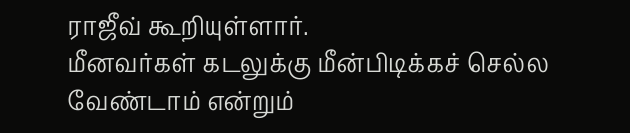ராஜீவ் கூறியுள்ளார்.
மீனவர்கள் கடலுக்கு மீன்பிடிக்கச் செல்ல வேண்டாம் என்றும்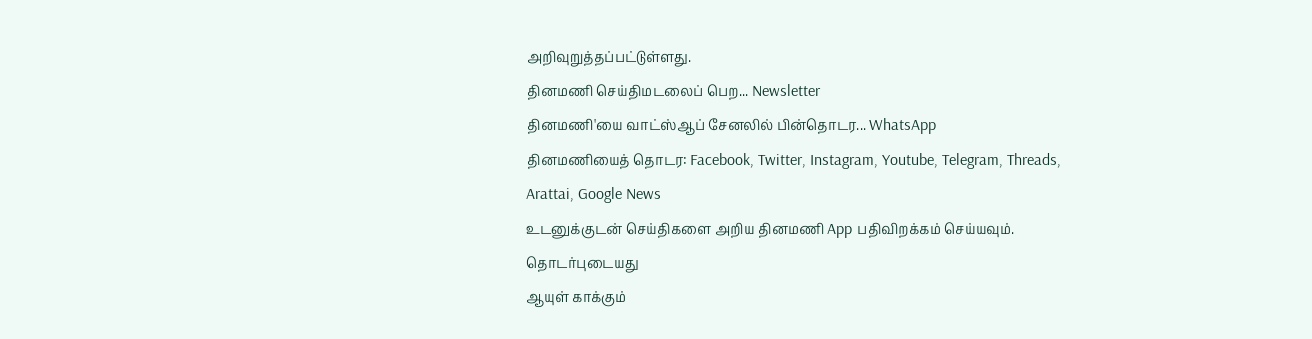அறிவுறுத்தப்பட்டுள்ளது.
தினமணி செய்திமடலைப் பெற... Newsletter
தினமணி'யை வாட்ஸ்ஆப் சேனலில் பின்தொடர... WhatsApp
தினமணியைத் தொடர: Facebook, Twitter, Instagram, Youtube, Telegram, Threads, Arattai, Google News
உடனுக்குடன் செய்திகளை அறிய தினமணி App பதிவிறக்கம் செய்யவும்.
தொடர்புடையது
ஆயுள் காக்கும்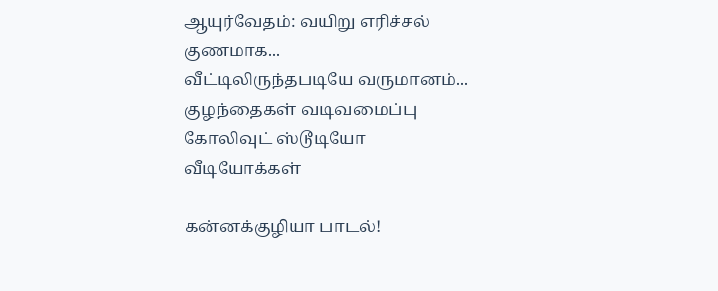ஆயுர்வேதம்: வயிறு எரிச்சல் குணமாக...
வீட்டிலிருந்தபடியே வருமானம்...
குழந்தைகள் வடிவமைப்பு
கோலிவுட் ஸ்டூடியோ
வீடியோக்கள்

கன்னக்குழியா பாடல்!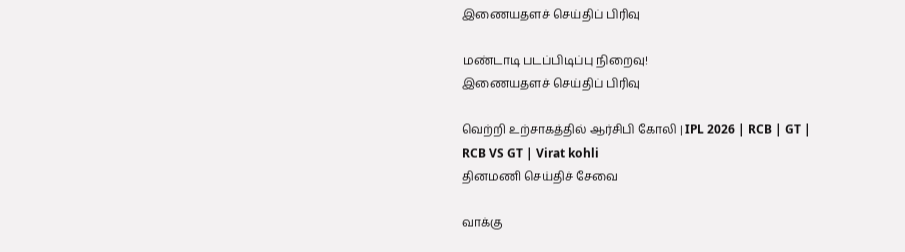இணையதளச் செய்திப் பிரிவு

மண்டாடி படப்பிடிப்பு நிறைவு!
இணையதளச் செய்திப் பிரிவு

வெற்றி உற்சாகத்தில் ஆர்சிபி கோலி | IPL 2026 | RCB | GT | RCB VS GT | Virat kohli
தினமணி செய்திச் சேவை

வாக்கு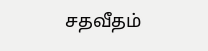சதவீதம்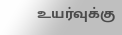உயர்வுக்கு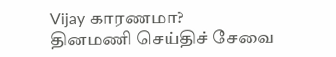Vijay காரணமா?
தினமணி செய்திச் சேவை